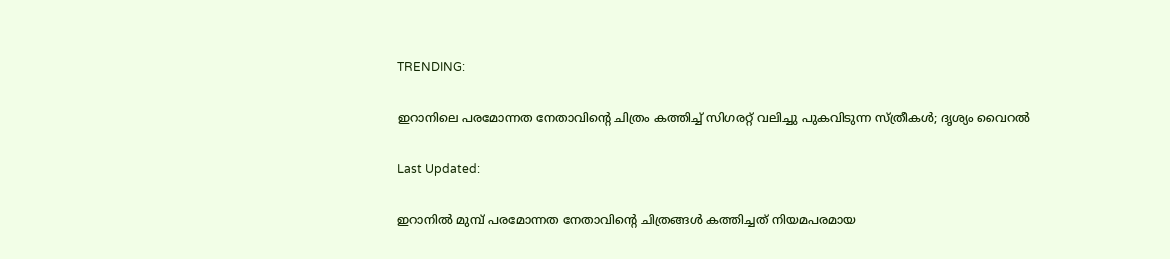TRENDING:

ഇറാനിലെ പരമോന്നത നേതാവിന്റെ ചിത്രം കത്തിച്ച് സിഗരറ്റ് വലിച്ചു പുകവിടുന്ന സ്ത്രീകള്‍; ദൃശ്യം വൈറൽ

Last Updated:

ഇറാനില്‍ മുമ്പ് പരമോന്നത നേതാവിന്റെ ചിത്രങ്ങള്‍ കത്തിച്ചത് നിയമപരമായ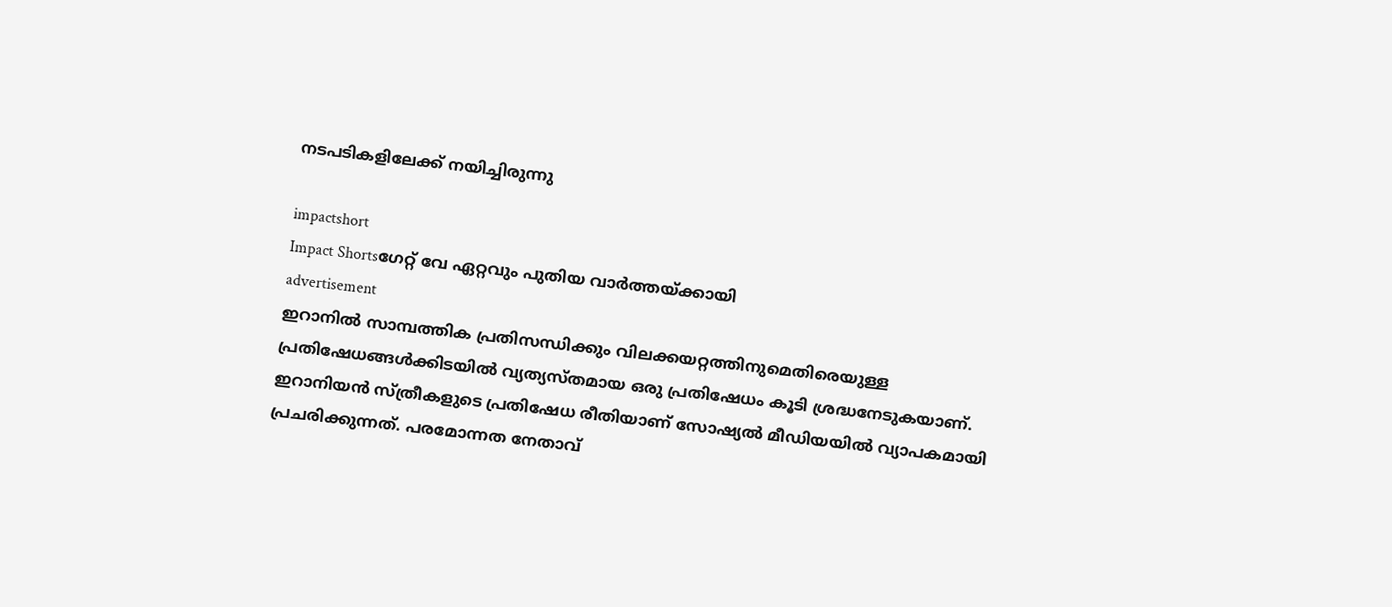നടപടികളിലേക്ക് നയിച്ചിരുന്നു

impactshort
Impact Shortsഗേറ്റ് വേ ഏറ്റവും പുതിയ വാർത്തയ്ക്കായി
advertisement
ഇറാനില്‍ സാമ്പത്തിക പ്രതിസന്ധിക്കും വിലക്കയറ്റത്തിനുമെതിരെയുള്ള പ്രതിഷേധങ്ങള്‍ക്കിടയില്‍ വ്യത്യസ്തമായ ഒരു പ്രതിഷേധം കൂടി ശ്രദ്ധനേടുകയാണ്. ഇറാനിയന്‍ സ്ത്രീകളുടെ പ്രതിഷേധ രീതിയാണ് സോഷ്യല്‍ മീഡിയയില്‍ വ്യാപകമായി പ്രചരിക്കുന്നത്. പരമോന്നത നേതാവ്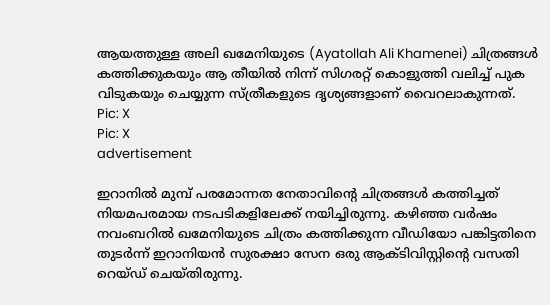ആയത്തുള്ള അലി ഖമേനിയുടെ (Ayatollah Ali Khamenei) ചിത്രങ്ങള്‍ കത്തിക്കുകയും ആ തീയില്‍ നിന്ന് സിഗരറ്റ് കൊളുത്തി വലിച്ച് പുക വിടുകയും ചെയ്യുന്ന സ്ത്രീകളുടെ ദൃശ്യങ്ങളാണ് വൈറലാകുന്നത്.
Pic: X
Pic: X
advertisement

ഇറാനില്‍ മുമ്പ് പരമോന്നത നേതാവിന്റെ ചിത്രങ്ങള്‍ കത്തിച്ചത് നിയമപരമായ നടപടികളിലേക്ക് നയിച്ചിരുന്നു. കഴിഞ്ഞ വര്‍ഷം നവംബറില്‍ ഖമേനിയുടെ ചിത്രം കത്തിക്കുന്ന വീഡിയോ പങ്കിട്ടതിനെ തുടര്‍ന്ന് ഇറാനിയന്‍ സുരക്ഷാ സേന ഒരു ആക്ടിവിസ്റ്റിന്റെ വസതി റെയ്ഡ് ചെയ്തിരുന്നു.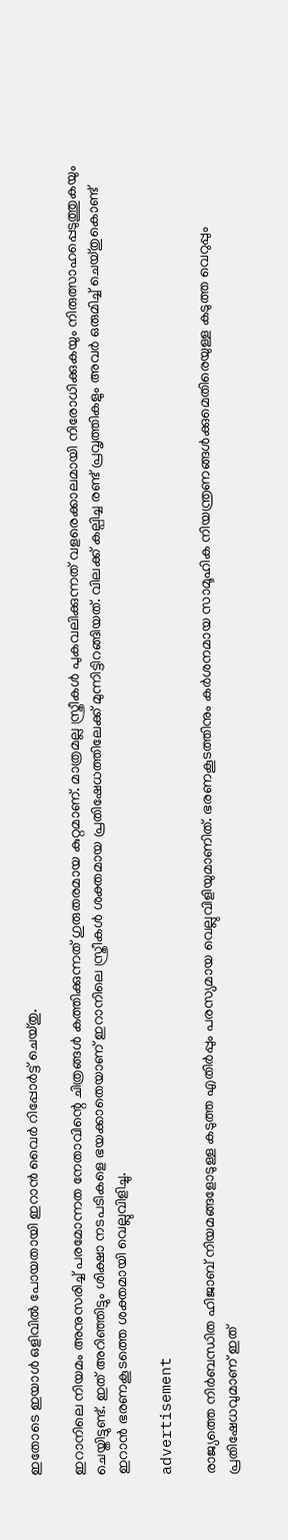ഇതോടെ ഇയാള്‍ ഒളിവില്‍ പോയതായി ഇറാന്‍ വൈര്‍ റിപ്പോര്‍ട്ട് ചെയ്തു.

ഇറാനിലെ നിയമം അനുസരിച്ച് പരമോന്നത നേതാവിന്റെ ചിത്രങ്ങള്‍ കത്തിക്കുന്നത് ഗുരുതരമായ കുറ്റമാണ്. മാത്രമല്ല സ്ത്രീകള്‍ പുകവലിക്കുന്നത് വളരെക്കാലമായി നിരോധിക്കുകയും നിരുത്സാഹപ്പെടുത്തുകയും ചെയ്തിട്ടുണ്ട്. ഇത് അറിഞ്ഞിട്ടും ശിക്ഷാ നടപടികളെ ഭയക്കാതെയാണ് ഇറാനിലെ സ്ത്രീകള്‍ ശക്തമായ പ്രതിഷേധത്തിലേക്ക് മുന്നിട്ടിറങ്ങിയത്. വിലക്ക് കല്പിച്ച രണ്ട് പ്രവൃത്തികളും അവര്‍ ഒരുമിച്ച് ചെയ്തുകൊണ്ട് ഇറാന്‍ ഭരണകൂടത്തെ ശക്തമായി വെല്ലുവിളിച്ചു.

advertisement

രാജ്യത്തെ നിര്‍ബന്ധിത ഹിജാബ് നിയമങ്ങളോടുള്ള കടുത്ത എതിര്‍പ്പും പരസ്യമായ വെല്ലുവിളിയുമാണിത്. ഭരണകൂടത്തിനും കര്‍ശനമായ സാമൂഹിക നിയന്ത്രണങ്ങള്‍ക്കുമെതിരെയുള്ള കടുത്ത വെറുപ്പും പ്രതിഷേധവുമാണ് ഇത്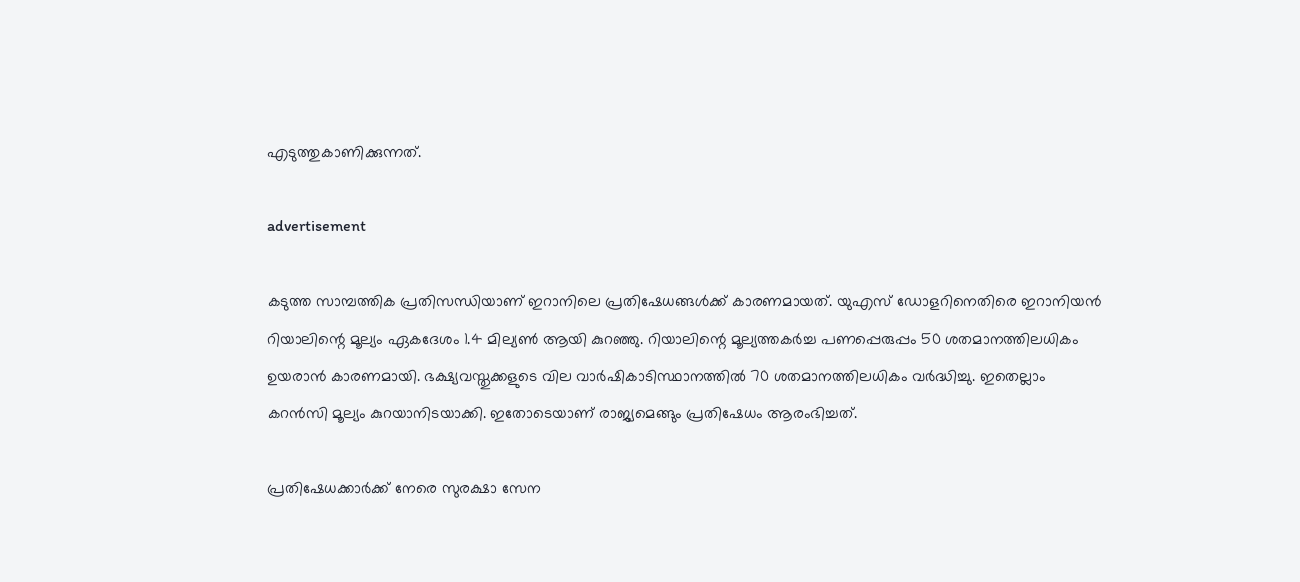എടുത്തുകാണിക്കുന്നത്.

advertisement

കടുത്ത സാമ്പത്തിക പ്രതിസന്ധിയാണ് ഇറാനിലെ പ്രതിഷേധങ്ങള്‍ക്ക് കാരണമായത്. യുഎസ് ഡോളറിനെതിരെ ഇറാനിയന്‍ റിയാലിന്റെ മൂല്യം ഏകദേശം 1.4 മില്യണ്‍ ആയി കുറഞ്ഞു. റിയാലിന്റെ മൂല്യത്തകര്‍ച്ച പണപ്പെരുപ്പം 50 ശതമാനത്തിലധികം ഉയരാന്‍ കാരണമായി. ഭക്ഷ്യവസ്തുക്കളുടെ വില വാര്‍ഷികാടിസ്ഥാനത്തില്‍ 70 ശതമാനത്തിലധികം വര്‍ദ്ധിച്ചു. ഇതെല്ലാം കറന്‍സി മൂല്യം കുറയാനിടയാക്കി. ഇതോടെയാണ് രാജ്യമെങ്ങും പ്രതിഷേധം ആരംഭിച്ചത്.

പ്രതിഷേധക്കാര്‍ക്ക് നേരെ സുരക്ഷാ സേന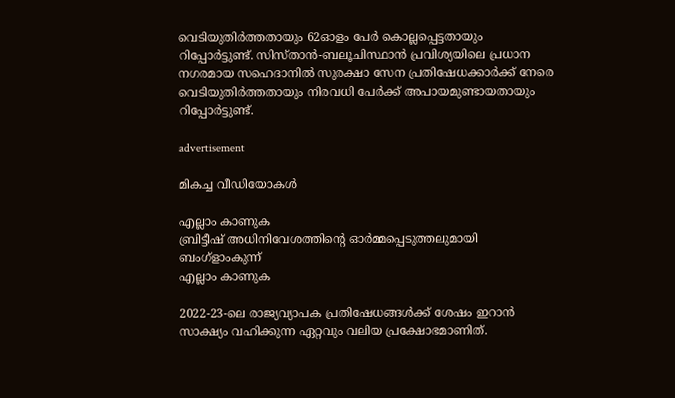വെടിയുതിര്‍ത്തതായും 62ഓളം പേര്‍ കൊല്ലപ്പെട്ടതായും റിപ്പോര്‍ട്ടുണ്ട്. സിസ്താന്‍-ബലൂചിസ്ഥാന്‍ പ്രവിശ്യയിലെ പ്രധാന നഗരമായ സഹെദാനില്‍ സുരക്ഷാ സേന പ്രതിഷേധക്കാര്‍ക്ക് നേരെ വെടിയുതിര്‍ത്തതായും നിരവധി പേര്‍ക്ക് അപായമുണ്ടായതായും റിപ്പോർട്ടുണ്ട്.

advertisement

മികച്ച വീഡിയോകൾ

എല്ലാം കാണുക
ബ്രിട്ടീഷ് അധിനിവേശത്തിൻ്റെ ഓർമ്മപ്പെടുത്തലുമായി ബംഗ്ളാംകുന്ന്
എല്ലാം കാണുക

2022-23-ലെ രാജ്യവ്യാപക പ്രതിഷേധങ്ങള്‍ക്ക് ശേഷം ഇറാന്‍ സാക്ഷ്യം വഹിക്കുന്ന ഏറ്റവും വലിയ പ്രക്ഷോഭമാണിത്.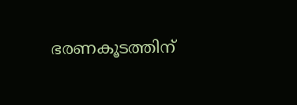ഭരണകൂടത്തിന്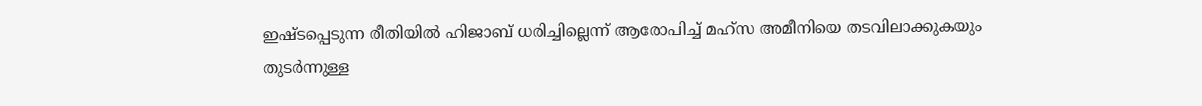ഇഷ്ടപ്പെടുന്ന രീതിയില്‍ ഹിജാബ് ധരിച്ചില്ലെന്ന് ആരോപിച്ച് മഹ്‌സ അമീനിയെ തടവിലാക്കുകയും തുടര്‍ന്നുള്ള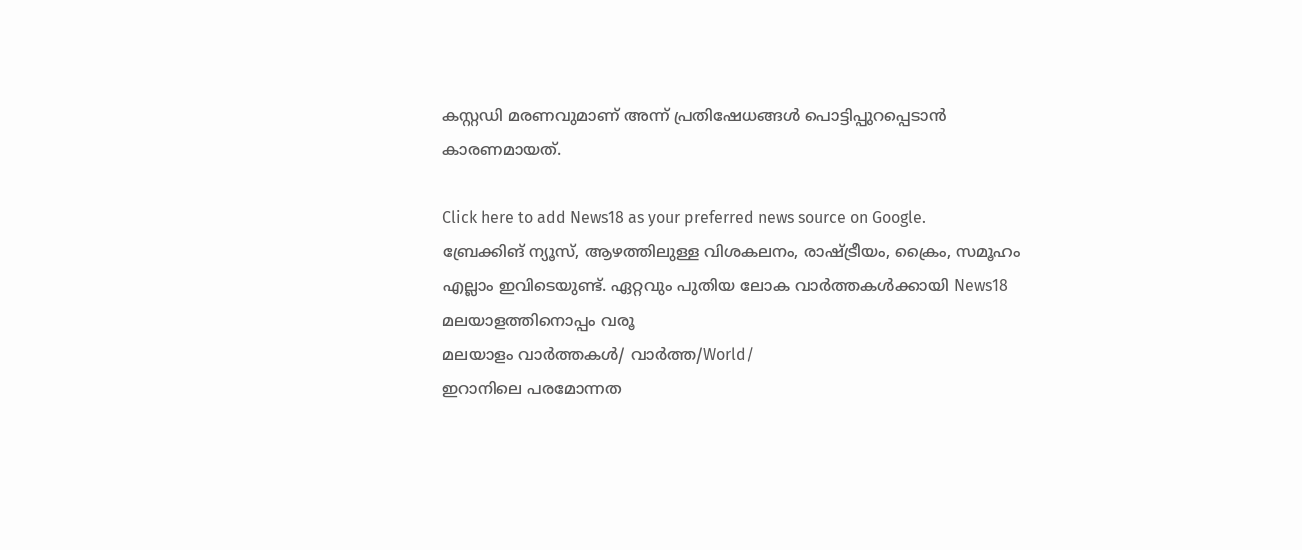കസ്റ്റഡി മരണവുമാണ് അന്ന് പ്രതിഷേധങ്ങള്‍ പൊട്ടിപ്പുറപ്പെടാന്‍ കാരണമായത്.

Click here to add News18 as your preferred news source on Google.
ബ്രേക്കിങ് ന്യൂസ്, ആഴത്തിലുള്ള വിശകലനം, രാഷ്ട്രീയം, ക്രൈം, സമൂഹം എല്ലാം ഇവിടെയുണ്ട്. ഏറ്റവും പുതിയ ലോക വാർത്തകൾക്കായി News18 മലയാളത്തിനൊപ്പം വരൂ
മലയാളം വാർത്തകൾ/ വാർത്ത/World/
ഇറാനിലെ പരമോന്നത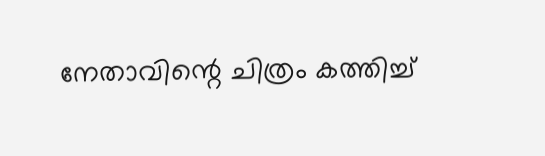നേതാവിന്റെ ചിത്രം കത്തിച്ച്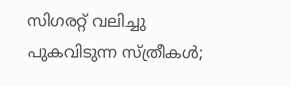സിഗരറ്റ് വലിച്ചു പുകവിടുന്ന സ്ത്രീകള്‍;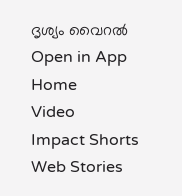ദൃശ്യം വൈറൽ
Open in App
Home
Video
Impact Shorts
Web Stories